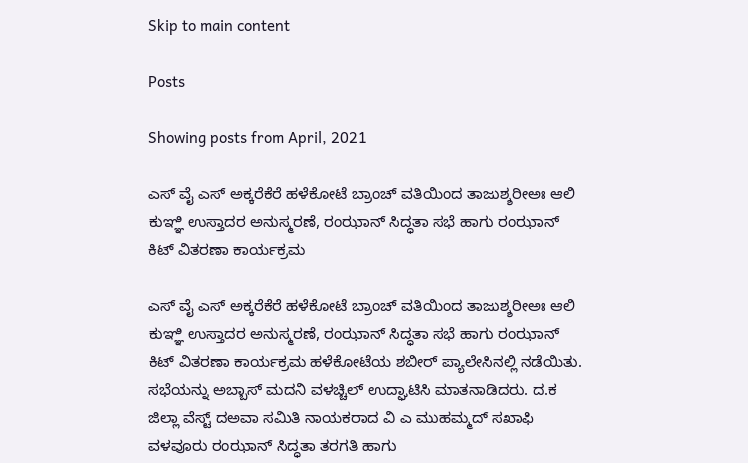Skip to main content

Posts

Showing posts from April, 2021

ಎಸ್ ವೈ ಎಸ್ ಅಕ್ಕರೆಕೆರೆ ಹಳೆಕೋಟೆ ಬ್ರಾಂಚ್ ವತಿಯಿಂದ ತಾಜುಶ್ಶರೀಅಃ ಆಲಿ ಕುಞ್ಞಿ ಉಸ್ತಾದರ ಅನುಸ್ಮರಣೆ, ರಂಝಾನ್ ಸಿದ್ಧತಾ ಸಭೆ ಹಾಗು ರಂಝಾನ್ ಕಿಟ್ ವಿತರಣಾ ಕಾರ್ಯಕ್ರಮ

ಎಸ್ ವೈ ಎಸ್ ಅಕ್ಕರೆಕೆರೆ ಹಳೆಕೋಟೆ ಬ್ರಾಂಚ್ ವತಿಯಿಂದ ತಾಜುಶ್ಶರೀಅಃ ಆಲಿ ಕುಞ್ಞಿ ಉಸ್ತಾದರ ಅನುಸ್ಮರಣೆ, ರಂಝಾನ್ ಸಿದ್ಧತಾ ಸಭೆ ಹಾಗು ರಂಝಾನ್ ಕಿಟ್ ವಿತರಣಾ ಕಾರ್ಯಕ್ರಮ ಹಳೆಕೋಟೆಯ ಶಬೀರ್ ಪ್ಯಾಲೇಸಿನಲ್ಲಿ ನಡೆಯಿತು. ಸಭೆಯನ್ನು ಅಬ್ಬಾಸ್ ಮದನಿ ವಳಚ್ಚಿಲ್ ಉದ್ಘಾಟಿಸಿ ಮಾತನಾಡಿದರು. ದ.ಕ ಜಿಲ್ಲಾ ವೆಸ್ಟ್ ದಅವಾ ಸಮಿತಿ ನಾಯಕರಾದ ವಿ ಎ ಮುಹಮ್ಮದ್ ಸಖಾಫಿ ವಳವೂರು ರಂಝಾನ್ ಸಿದ್ಧತಾ ತರಗತಿ ಹಾಗು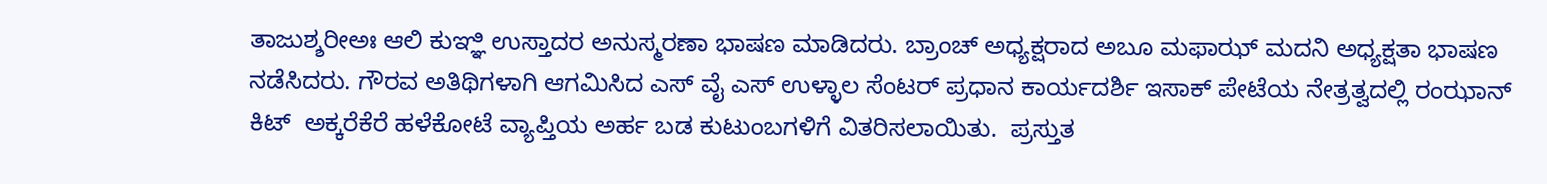ತಾಜುಶ್ಶರೀಅಃ ಆಲಿ ಕುಞ್ಞಿ ಉಸ್ತಾದರ ಅನುಸ್ಮರಣಾ ಭಾಷಣ ಮಾಡಿದರು. ಬ್ರಾಂಚ್ ಅಧ್ಯಕ್ಷರಾದ ಅಬೂ ಮಫಾಝ್ ಮದನಿ ಅಧ್ಯಕ್ಷತಾ ಭಾಷಣ ನಡೆಸಿದರು. ಗೌರವ ಅತಿಥಿಗಳಾಗಿ ಆಗಮಿಸಿದ ಎಸ್ ವೈ ಎಸ್ ಉಳ್ಳಾಲ ಸೆಂಟರ್ ಪ್ರಧಾನ ಕಾರ್ಯದರ್ಶಿ ಇಸಾಕ್ ಪೇಟೆಯ ನೇತ್ರತ್ವದಲ್ಲಿ ರಂಝಾನ್ ಕಿಟ್  ಅಕ್ಕರೆಕೆರೆ ಹಳೆಕೋಟೆ ವ್ಯಾಪ್ತಿಯ ಅರ್ಹ ಬಡ ಕುಟುಂಬಗಳಿಗೆ ವಿತರಿಸಲಾಯಿತು.  ಪ್ರಸ್ತುತ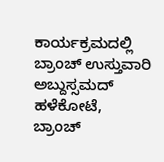ಕಾರ್ಯಕ್ರಮದಲ್ಲಿ ಬ್ರಾಂಚ್ ಉಸ್ತುವಾರಿ ಅಬ್ದುಸ್ಸಮದ್ ಹಳೆಕೋಟೆ, ಬ್ರಾಂಚ್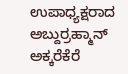ಉಪಾಧ್ಯಕ್ಷರಾದ ಅಬ್ದುರ್ರಹ್ಮಾನ್ ಅಕ್ಕರೆಕೆರೆ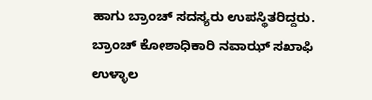ಹಾಗು ಬ್ರಾಂಚ್ ಸದಸ್ಯರು ಉಪಸ್ಥಿತರಿದ್ದರು. ಬ್ರಾಂಚ್ ಕೋಶಾಧಿಕಾರಿ ನವಾಝ್ ಸಖಾಫಿ ಉಳ್ಳಾಲ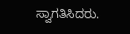ಸ್ವಾಗತಿಸಿದರು.